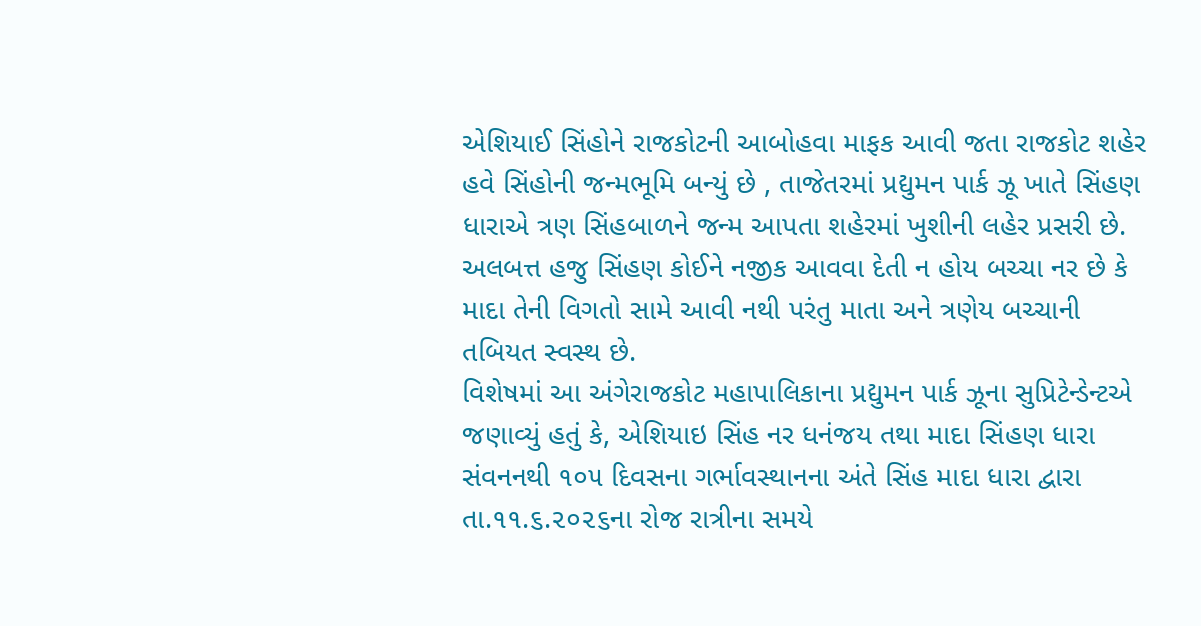એશિયાઈ સિંહોને રાજકોટની આબોહવા માફક આવી જતા રાજકોટ શહેર હવે સિંહોની જન્મભૂમિ બન્યું છે , તાજેતરમાં પ્રદ્યુમન પાર્ક ઝૂ ખાતે સિંહણ ધારાએ ત્રણ સિંહબાળને જન્મ આપતા શહેરમાં ખુશીની લહેર પ્રસરી છે. અલબત્ત હજુ સિંહણ કોઈને નજીક આવવા દેતી ન હોય બચ્ચા નર છે કે માદા તેની વિગતો સામે આવી નથી પરંતુ માતા અને ત્રણેય બચ્ચાની તબિયત સ્વસ્થ છે.
વિશેષમાં આ અંગેરાજકોટ મહાપાલિકાના પ્રદ્યુમન પાર્ક ઝૂના સુપ્રિટેન્ડેન્ટએ જણાવ્યું હતું કે, એશિયાઇ સિંહ નર ધનંજય તથા માદા સિંહણ ધારા સંવનનથી ૧૦૫ દિવસના ગર્ભાવસ્થાનના અંતે સિંહ માદા ધારા દ્વારા તા.૧૧.૬.૨૦૨૬ના રોજ રાત્રીના સમયે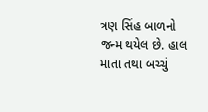ત્રણ સિંહ બાળનો જન્મ થયેલ છે. હાલ માતા તથા બચ્ચું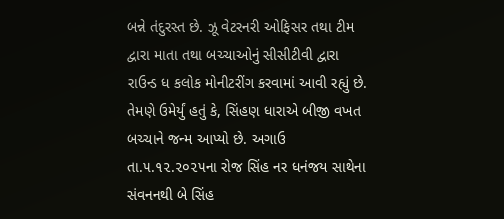બન્ને તંદુરસ્ત છે. ઝૂ વેટરનરી ઓફિસર તથા ટીમ દ્વારા માતા તથા બચ્ચાઓનું સીસીટીવી દ્વારા રાઉન્ડ ધ કલોક મોનીટરીંગ કરવામાં આવી રહ્યું છે.
તેમણે ઉમેર્યું હતું કે, સિંહણ ધારાએ બીજી વખત બચ્ચાને જન્મ આપ્યો છે. અગાઉ તા.૫.૧૨.૨૦૨૫ના રોજ સિંહ નર ધનંજય સાથેના સંવનનથી બે સિંહ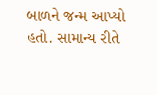બાળને જન્મ આપ્યો હતો. સામાન્ય રીતે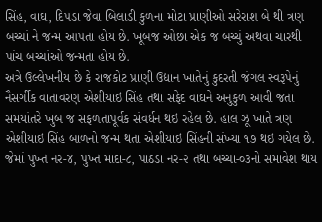સિંહ, વાઘ, દિ૫ડા જેવા બિલાડી કુળના મોટા પ્રાણીઓ સરેરાશ બે થી ત્રણ બચ્ચાં ને જન્મ આ૫તા હોય છે. ખૂબજ ઓછા એક જ બચ્ચું અથવા ચારથી પાંચ બચ્ચાંઓ જન્મતા હોય છે.
અત્રે ઉલ્લેખનીય છે કે રાજકોટ પ્રાણી ઉદ્યાન ખાતેનું કુદરતી જંગલ સ્વરૂપેનું નૈસર્ગીક વાતાવરણ એશીયાઇ સિંહ તથા સફેદ વાઘને અનુકુળ આવી જતા સમયાંતરે ખુબ જ સફળતાપૂર્વક સંવર્ધન થઇ રહેલ છે. હાલ ઝૂ ખાતે ત્રણ એશીયાઇ સિંહ બાળનો જન્મ થતા એશીયાઇ સિંહની સંખ્યા ૧૭ થઇ ગયેલ છે. જેમાં પુખ્ત નર-૪, પુખ્ત માદા-૮, પાઠડા નર-૨ તથા બચ્ચા-૦૩નો સમાવેશ થાય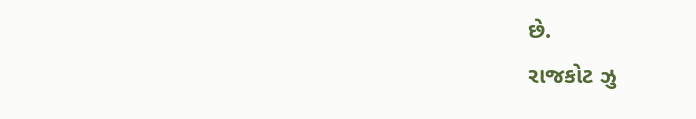છે.
રાજકોટ ઝુ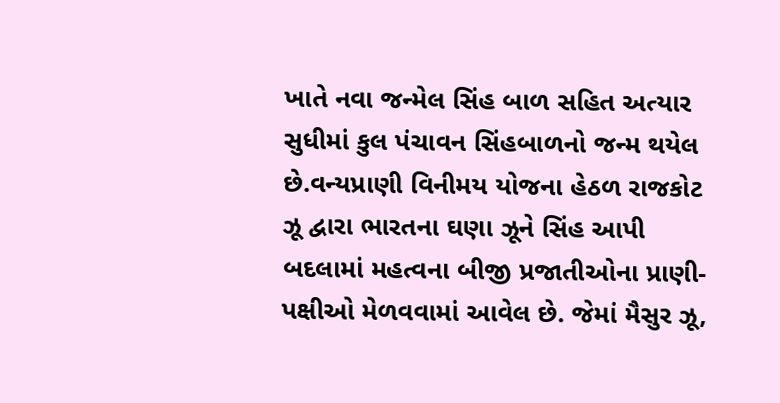ખાતે નવા જન્મેલ સિંહ બાળ સહિત અત્યાર સુધીમાં કુલ પંચાવન સિંહબાળનો જન્મ થયેલ છે.વન્યપ્રાણી વિનીમય યોજના હેઠળ રાજકોટ ઝૂ દ્વારા ભારતના ઘણા ઝૂને સિંહ આપી બદલામાં મહત્વના બીજી પ્રજાતીઓના પ્રાણી-પક્ષીઓ મેળવવામાં આવેલ છે. જેમાં મૈસુર ઝૂ,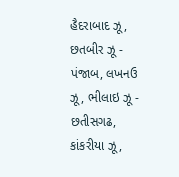હૈદરાબાદ ઝૂ, છતબીર ઝૂ - પંજાબ, લખનઉ ઝૂ, ભીલાઇ ઝૂ - છતીસગઢ, કાંકરીયા ઝૂ,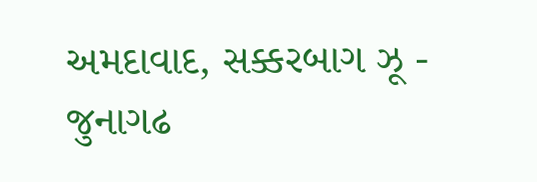અમદાવાદ, સક્કરબાગ ઝૂ - જુનાગઢ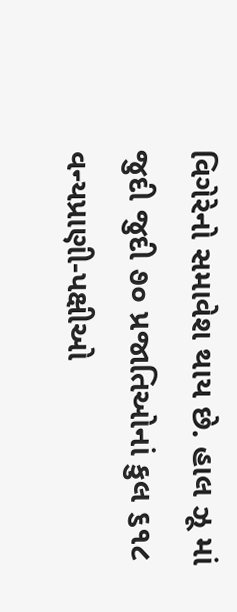વિગેરેનો સમાવેશ થાય છે. હાલ ઝૂ માં જુદી જુદી ૭૦ પ્રજાતિઓનાં કુલ ૬૧૮ વન્યપ્રાણી-પક્ષીઓ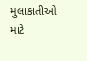મુલાકાતીઓ માટે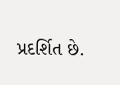પ્રદર્શિત છે.